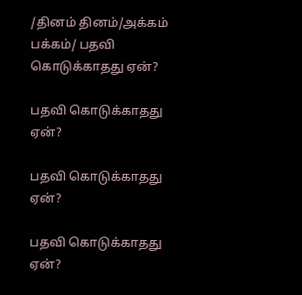/தினம் தினம்/அக்கம் பக்கம்/ பதவி கொடுக்காதது ஏன்?

பதவி கொடுக்காதது ஏன்?

பதவி கொடுக்காதது ஏன்?

பதவி கொடுக்காதது ஏன்?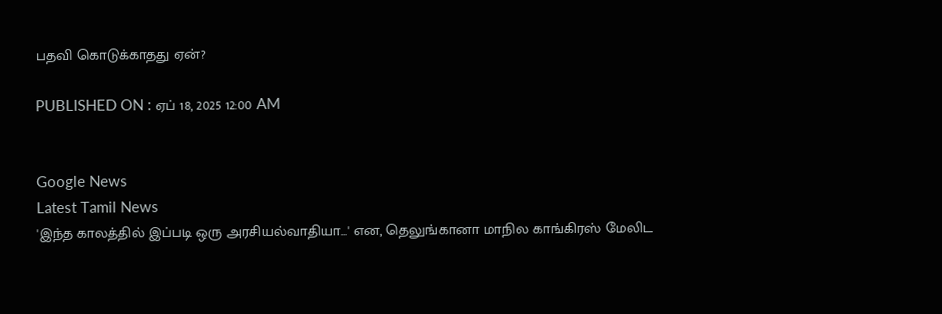பதவி கொடுக்காதது ஏன்?

PUBLISHED ON : ஏப் 18, 2025 12:00 AM


Google News
Latest Tamil News
'இந்த காலத்தில் இப்படி ஒரு அரசியல்வாதியா...' என, தெலுங்கானா மாநில காங்கிரஸ் மேலிட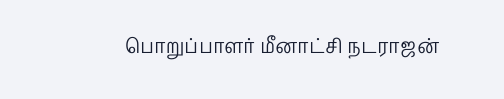பொறுப்பாளர் மீனாட்சி நடராஜன்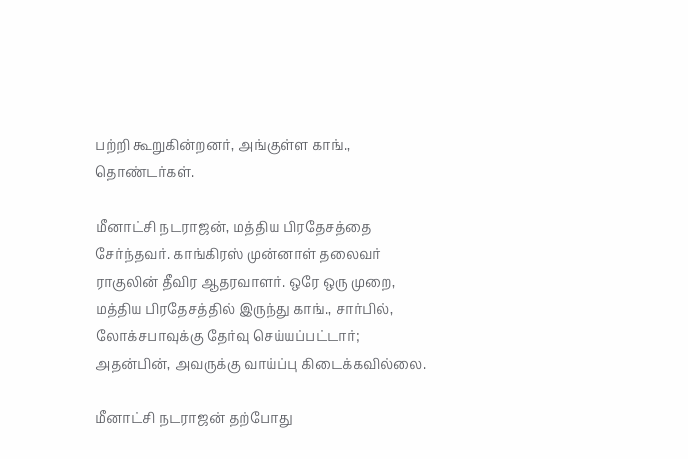பற்றி கூறுகின்றனர், அங்குள்ள காங்., தொண்டர்கள்.

மீனாட்சி நடராஜன், மத்திய பிரதேசத்தை சேர்ந்தவர். காங்கிரஸ் முன்னாள் தலைவர் ராகுலின் தீவிர ஆதரவாளர். ஒரே ஒரு முறை, மத்திய பிரதேசத்தில் இருந்து காங்., சார்பில், லோக்சபாவுக்கு தேர்வு செய்யப்பட்டார்; அதன்பின், அவருக்கு வாய்ப்பு கிடைக்கவில்லை.

மீனாட்சி நடராஜன் தற்போது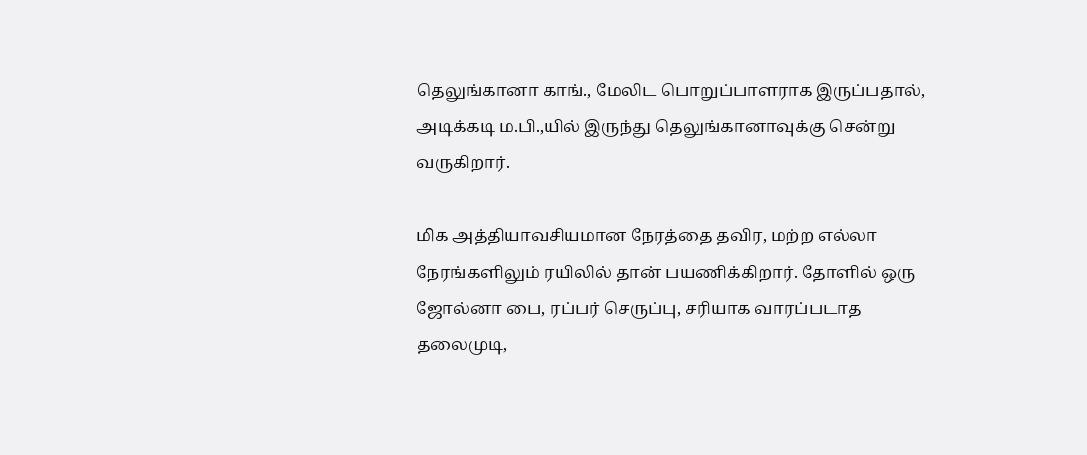தெலுங்கானா காங்., மேலிட பொறுப்பாளராக இருப்பதால், அடிக்கடி ம.பி.,யில் இருந்து தெலுங்கானாவுக்கு சென்று வருகிறார்.

மிக அத்தியாவசியமான நேரத்தை தவிர, மற்ற எல்லா நேரங்களிலும் ரயிலில் தான் பயணிக்கிறார். தோளில் ஒரு ஜோல்னா பை, ரப்பர் செருப்பு, சரியாக வாரப்படாத தலைமுடி,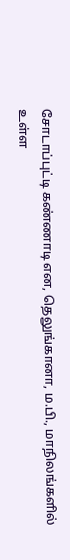சோடாப்புட்டி கண்ணாடி என, தெலுங்கானா, ம.பி., மாநிலங்களில் உள்ள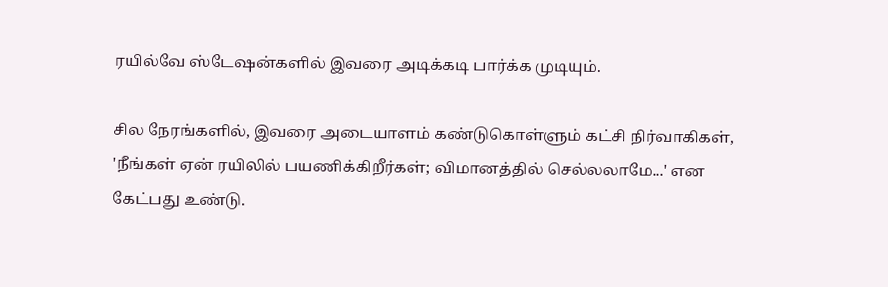ரயில்வே ஸ்டேஷன்களில் இவரை அடிக்கடி பார்க்க முடியும்.

சில நேரங்களில், இவரை அடையாளம் கண்டுகொள்ளும் கட்சி நிர்வாகிகள், 'நீங்கள் ஏன் ரயிலில் பயணிக்கிறீர்கள்; விமானத்தில் செல்லலாமே...' என கேட்பது உண்டு.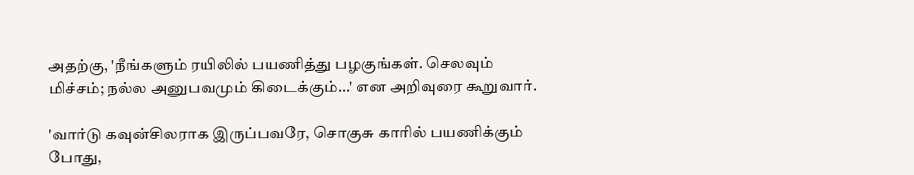அதற்கு, 'நீங்களும் ரயிலில் பயணித்து பழகுங்கள். செலவும் மிச்சம்; நல்ல அனுபவமும் கிடைக்கும்...' என அறிவுரை கூறுவார்.

'வார்டு கவுன்சிலராக இருப்பவரே, சொகுசு காரில் பயணிக்கும் போது,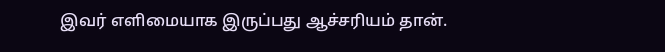இவர் எளிமையாக இருப்பது ஆச்சரியம் தான்.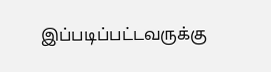இப்படிப்பட்டவருக்கு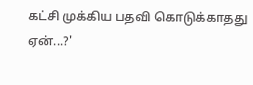கட்சி முக்கிய பதவி கொடுக்காதது ஏன்...?'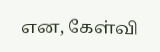என, கேள்வி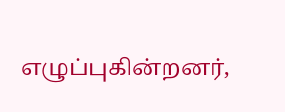எழுப்புகின்றனர்,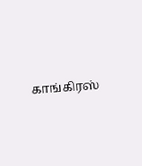காங்கிரஸ்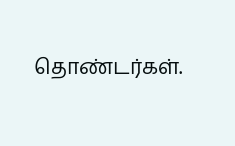தொண்டர்கள்.